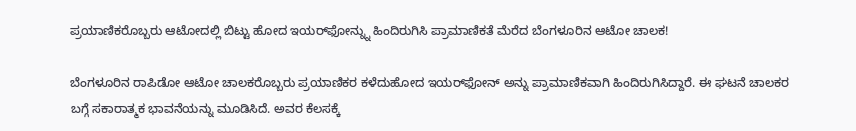ಪ್ರಯಾಣಿಕರೊಬ್ಬರು ಆಟೋದಲ್ಲಿ ಬಿಟ್ಟು ಹೋದ ಇಯರ್‌ಫೋನ್ನ್ನು ಹಿಂದಿರುಗಿಸಿ ಪ್ರಾಮಾಣಿಕತೆ ಮೆರೆದ ಬೆಂಗಳೂರಿನ ಆಟೋ ಚಾಲಕ!

ಬೆಂಗಳೂರಿನ ರಾಪಿಡೋ ಆಟೋ ಚಾಲಕರೊಬ್ಬರು ಪ್ರಯಾಣಿಕರ ಕಳೆದುಹೋದ ಇಯರ್‌ಫೋನ್ ಅನ್ನು ಪ್ರಾಮಾಣಿಕವಾಗಿ ಹಿಂದಿರುಗಿಸಿದ್ದಾರೆ. ಈ ಘಟನೆ ಚಾಲಕರ ಬಗ್ಗೆ ಸಕಾರಾತ್ಮಕ ಭಾವನೆಯನ್ನು ಮೂಡಿಸಿದೆ. ಅವರ ಕೆಲಸಕ್ಕೆ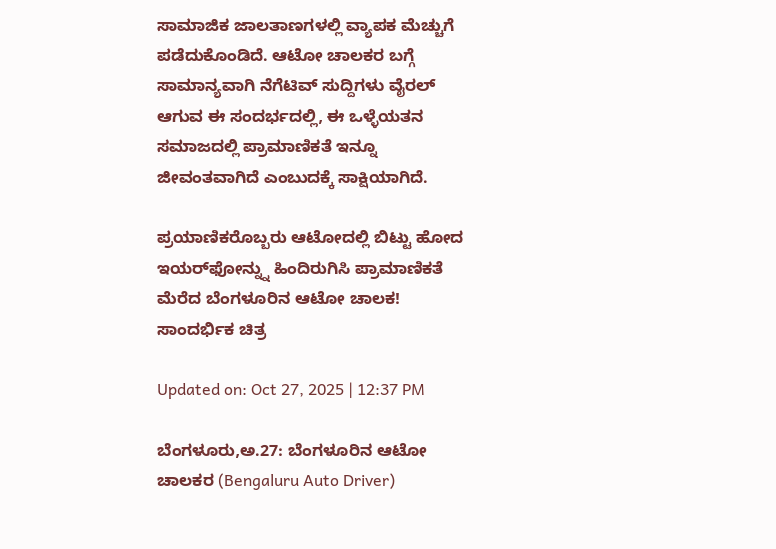ಸಾಮಾಜಿಕ ಜಾಲತಾಣಗಳಲ್ಲಿ ವ್ಯಾಪಕ ಮೆಚ್ಚುಗೆ ಪಡೆದುಕೊಂಡಿದೆ. ಆಟೋ ಚಾಲಕರ ಬಗ್ಗೆ ಸಾಮಾನ್ಯವಾಗಿ ನೆಗೆಟಿವ್ ಸುದ್ದಿಗಳು ವೈರಲ್ ಆಗುವ ಈ ಸಂದರ್ಭದಲ್ಲಿ, ಈ ಒಳ್ಳೆಯತನ ಸಮಾಜದಲ್ಲಿ ಪ್ರಾಮಾಣಿಕತೆ ಇನ್ನೂ ಜೀವಂತವಾಗಿದೆ ಎಂಬುದಕ್ಕೆ ಸಾಕ್ಷಿಯಾಗಿದೆ.

ಪ್ರಯಾಣಿಕರೊಬ್ಬರು ಆಟೋದಲ್ಲಿ ಬಿಟ್ಟು ಹೋದ ಇಯರ್‌ಫೋನ್ನ್ನು ಹಿಂದಿರುಗಿಸಿ ಪ್ರಾಮಾಣಿಕತೆ ಮೆರೆದ ಬೆಂಗಳೂರಿನ ಆಟೋ ಚಾಲಕ!
ಸಾಂದರ್ಭಿಕ ಚಿತ್ರ

Updated on: Oct 27, 2025 | 12:37 PM

ಬೆಂಗಳೂರು,ಅ.27: ಬೆಂಗಳೂರಿನ ಆಟೋ ಚಾಲಕರ (Bengaluru Auto Driver)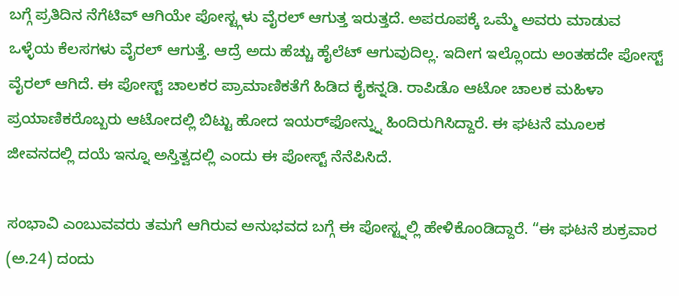ಬಗ್ಗೆ ಪ್ರತಿದಿನ ನೆಗೆಟಿವ್ ಆಗಿಯೇ ಪೋಸ್ಟ್ಗಳು ವೈರಲ್ ಆಗುತ್ತ ಇರುತ್ತದೆ. ಅಪರೂಪಕ್ಕೆ ಒಮ್ಮೆ ಅವರು ಮಾಡುವ ಒಳ್ಳೆಯ ಕೆಲಸಗಳು ವೈರಲ್ ಆಗುತ್ತೆ. ಆದ್ರೆ ಅದು ಹೆಚ್ಚು ಹೈಲೆಟ್ ಆಗುವುದಿಲ್ಲ. ಇದೀಗ ಇಲ್ಲೊಂದು ಅಂತಹದೇ ಪೋಸ್ಟ್ ವೈರಲ್ ಆಗಿದೆ. ಈ ಪೋಸ್ಟ್ ಚಾಲಕರ ಪ್ರಾಮಾಣಿಕತೆಗೆ ಹಿಡಿದ ಕೈಕನ್ನಡಿ. ರಾಪಿಡೊ ಆಟೋ ಚಾಲಕ ಮಹಿಳಾ ಪ್ರಯಾಣಿಕರೊಬ್ಬರು ಆಟೋದಲ್ಲಿ ಬಿಟ್ಟು ಹೋದ ಇಯರ್‌ಫೋನ್ನ್ನು ಹಿಂದಿರುಗಿಸಿದ್ದಾರೆ. ಈ ಘಟನೆ ಮೂಲಕ ಜೀವನದಲ್ಲಿ ದಯೆ ಇನ್ನೂ ಅಸ್ತಿತ್ವದಲ್ಲಿ ಎಂದು ಈ ಪೋಸ್ಟ್ ನೆನೆಪಿಸಿದೆ.

ಸಂಭಾವಿ ಎಂಬುವವರು ತಮಗೆ ಆಗಿರುವ ಅನುಭವದ ಬಗ್ಗೆ ಈ ಪೋಸ್ಟ್ನಲ್ಲಿ ಹೇಳಿಕೊಂಡಿದ್ದಾರೆ. “ಈ ಘಟನೆ ಶುಕ್ರವಾರ (ಅ.24) ದಂದು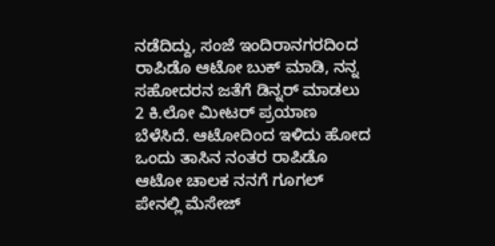ನಡೆದಿದ್ದು, ಸಂಜೆ ಇಂದಿರಾನಗರದಿಂದ ರಾಪಿಡೊ ಆಟೋ ಬುಕ್ ಮಾಡಿ, ನನ್ನ ಸಹೋದರನ ಜತೆಗೆ ಡಿನ್ನರ್ ಮಾಡಲು 2 ಕಿ.ಲೋ ಮೀಟರ್ ಪ್ರಯಾಣ ಬೆಳೆಸಿದೆ. ಆಟೋದಿಂದ ಇಳಿದು ಹೋದ ಒಂದು ತಾಸಿನ ನಂತರ ರಾಪಿಡೊ ಆಟೋ ಚಾಲಕ ನನಗೆ ಗೂಗಲ್ ಪೇನಲ್ಲಿ ಮೆಸೇಜ್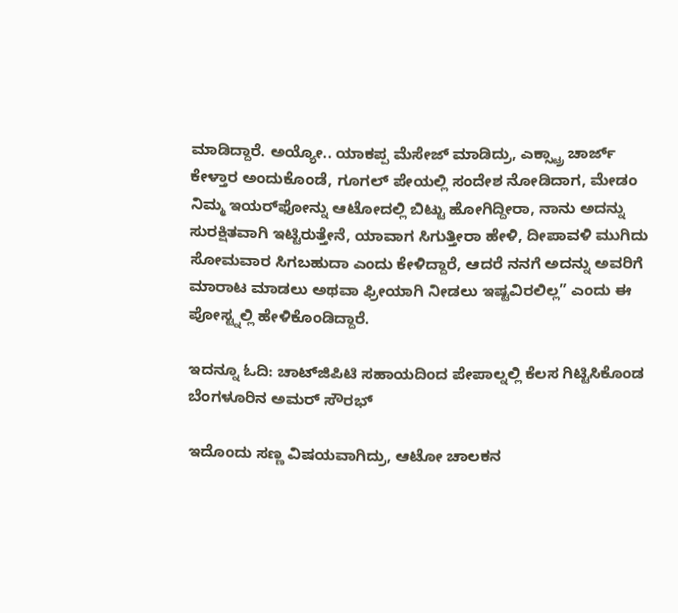ಮಾಡಿದ್ದಾರೆ. ಅಯ್ಯೋ.. ಯಾಕಪ್ಪ ಮೆಸೇಜ್ ಮಾಡಿದ್ರು, ಎಕ್ಸ್ಟ್ರಾ ಚಾರ್ಜ್ ಕೇಳ್ತಾರ ಅಂದುಕೊಂಡೆ, ಗೂಗಲ್ ಪೇಯಲ್ಲಿ ಸಂದೇಶ ನೋಡಿದಾಗ, ಮೇಡಂ ನಿಮ್ಮ ಇಯರ್‌ಫೋನ್ನು ಆಟೋದಲ್ಲಿ ಬಿಟ್ಟು ಹೋಗಿದ್ದೀರಾ, ನಾನು ಅದನ್ನು ಸುರಕ್ಷಿತವಾಗಿ ಇಟ್ಟಿರುತ್ತೇನೆ, ಯಾವಾಗ ಸಿಗುತ್ತೀರಾ ಹೇಳಿ, ದೀಪಾವಳಿ ಮುಗಿದು ಸೋಮವಾರ ಸಿಗಬಹುದಾ ಎಂದು ಕೇಳಿದ್ದಾರೆ, ಆದರೆ ನನಗೆ ಅದನ್ನು ಅವರಿಗೆ ಮಾರಾಟ ಮಾಡಲು ಅಥವಾ ಫ್ರೀಯಾಗಿ ನೀಡಲು ಇಷ್ಟವಿರಲಿಲ್ಲ” ಎಂದು ಈ ಪೋಸ್ಟ್ನಲ್ಲಿ ಹೇಳಿಕೊಂಡಿದ್ದಾರೆ.

ಇದನ್ನೂ ಓದಿ: ಚಾಟ್‌ಜಿಪಿಟಿ ಸಹಾಯದಿಂದ ಪೇಪಾಲ್ನಲ್ಲಿ ಕೆಲಸ ಗಿಟ್ಟಿಸಿಕೊಂಡ ಬೆಂಗಳೂರಿನ ಅಮರ್ ಸೌರಭ್

ಇದೊಂದು ಸಣ್ಣ ವಿಷಯವಾಗಿದ್ರು, ಆಟೋ ಚಾಲಕನ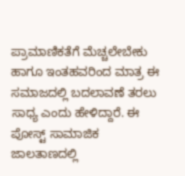ಪ್ರಾಮಾಣಿಕತೆಗೆ ಮೆಚ್ಚಲೇಬೇಕು ಹಾಗೂ ಇಂತಹವರಿಂದ ಮಾತ್ರ ಈ ಸಮಾಜದಲ್ಲಿ ಬದಲಾವಣೆ ತರಲು ಸಾಧ್ಯ ಎಂದು ಹೇಳಿದ್ದಾರೆ. ಈ ಪೋಸ್ಟ್ ಸಾಮಾಜಿಕ ಜಾಲತಾಣದಲ್ಲಿ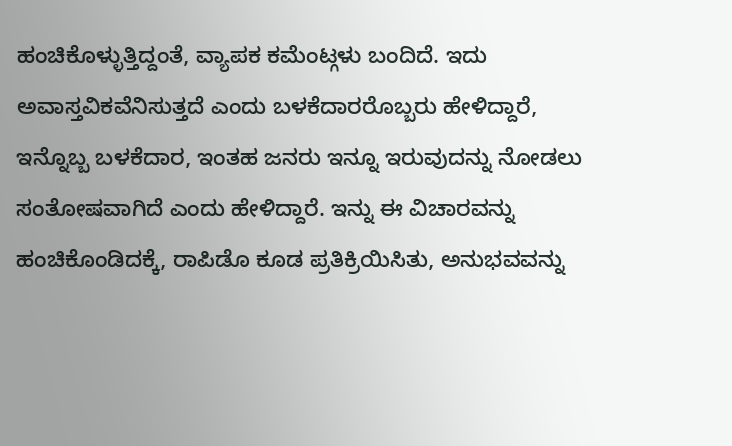ಹಂಚಿಕೊಳ್ಳುತ್ತಿದ್ದಂತೆ, ವ್ಯಾಪಕ ಕಮೆಂಟ್ಗಳು ಬಂದಿದೆ. ಇದು ಅವಾಸ್ತವಿಕವೆನಿಸುತ್ತದೆ ಎಂದು ಬಳಕೆದಾರರೊಬ್ಬರು ಹೇಳಿದ್ದಾರೆ, ಇನ್ನೊಬ್ಬ ಬಳಕೆದಾರ, ಇಂತಹ ಜನರು ಇನ್ನೂ ಇರುವುದನ್ನು ನೋಡಲು ಸಂತೋಷವಾಗಿದೆ ಎಂದು ಹೇಳಿದ್ದಾರೆ. ಇನ್ನು ಈ ವಿಚಾರವನ್ನು ಹಂಚಿಕೊಂಡಿದಕ್ಕೆ, ರಾಪಿಡೊ ಕೂಡ ಪ್ರತಿಕ್ರಿಯಿಸಿತು, ಅನುಭವವನ್ನು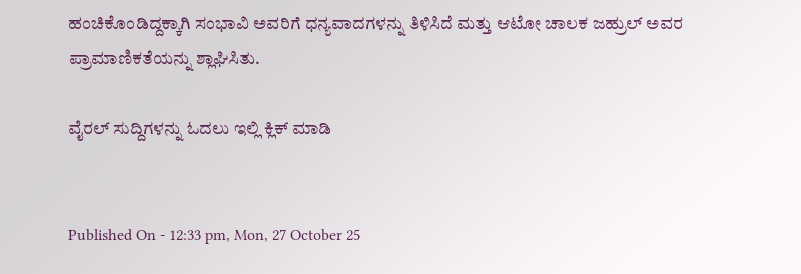ಹಂಚಿಕೊಂಡಿದ್ದಕ್ಕಾಗಿ ಸಂಭಾವಿ ಅವರಿಗೆ ಧನ್ಯವಾದಗಳನ್ನು ತಿಳಿಸಿದೆ ಮತ್ತು ಆಟೋ ಚಾಲಕ ಜಹ್ರುಲ್ ಅವರ ಪ್ರಾಮಾಣಿಕತೆಯನ್ನು ಶ್ಲಾಘಿಸಿತು.

ವೈರಲ್ ಸುದ್ದಿಗಳನ್ನು ಓದಲು ಇಲ್ಲಿ ಕ್ಲಿಕ್ ಮಾಡಿ


Published On - 12:33 pm, Mon, 27 October 25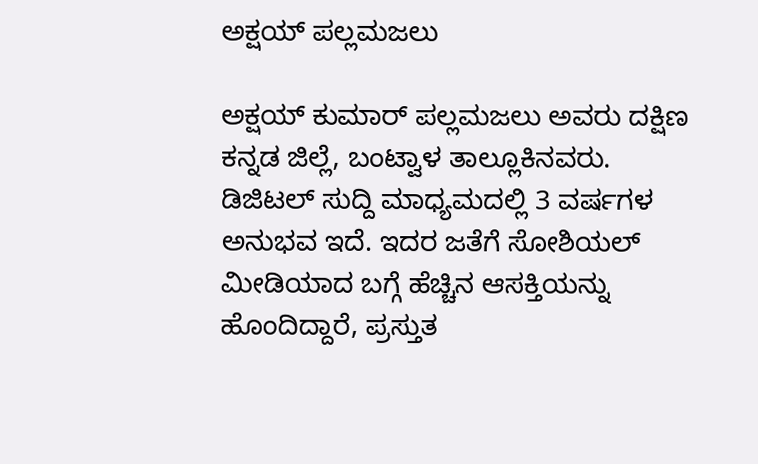ಅಕ್ಷಯ್ ಪಲ್ಲಮಜಲು

ಅಕ್ಷಯ್ ಕುಮಾರ್ ಪಲ್ಲಮಜಲು ಅವರು ದಕ್ಷಿಣ ಕನ್ನಡ ಜಿಲ್ಲೆ, ಬಂಟ್ವಾಳ ತಾಲ್ಲೂಕಿನವರು. ಡಿಜಿಟಲ್ ಸುದ್ದಿ ಮಾಧ್ಯಮದಲ್ಲಿ 3 ವರ್ಷಗಳ ಅನುಭವ ಇದೆ. ಇದರ ಜತೆಗೆ ಸೋಶಿಯಲ್ ಮೀಡಿಯಾದ ಬಗ್ಗೆ ಹೆಚ್ಚಿನ ಆಸಕ್ತಿಯನ್ನು ಹೊಂದಿದ್ದಾರೆ, ಪ್ರಸ್ತುತ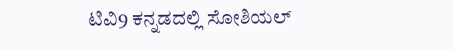ಟಿವಿ9 ಕನ್ನಡದಲ್ಲಿ ಸೋಶಿಯಲ್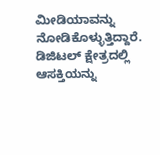ಮೀಡಿಯಾವನ್ನು ನೋಡಿಕೊಳ್ಳುತ್ತಿದ್ದಾರೆ. ಡಿಜಿಟಲ್ ಕ್ಷೇತ್ರದಲ್ಲಿ ಆಸಕ್ತಿಯನ್ನು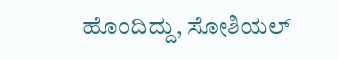ಹೊಂದಿದ್ದು, ಸೋಶಿಯಲ್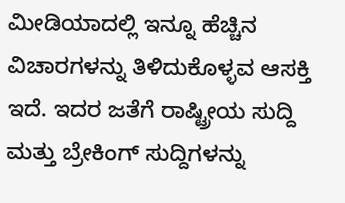ಮೀಡಿಯಾದಲ್ಲಿ ಇನ್ನೂ ಹೆಚ್ಚಿನ ವಿಚಾರಗಳನ್ನು ತಿಳಿದುಕೊಳ್ಳವ ಆಸಕ್ತಿ ಇದೆ. ಇದರ ಜತೆಗೆ ರಾಷ್ಟ್ರೀಯ ಸುದ್ದಿ ಮತ್ತು ಬ್ರೇಕಿಂಗ್ ಸುದ್ದಿಗಳನ್ನು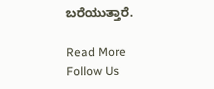ಬರೆಯುತ್ತಾರೆ.

Read More
Follow Us